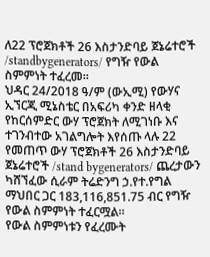ለ22 ፕሮጀክቶች 26 እስታንድባይ ጀኔሬተሮች /standbygenerators/ የግዥ የውል ስምምነት ተፈረመ።
ህዳር 24/2018 ዓ/ም (ውኢሚ) የውሃና ኢኘርጂ ሚኔስቴር በአፍሪካ ቀንድ ዘላቂ የከርሰምድር ውሃ ፕሮጀክት ለሚገነቡ እና ተገንብተው አገልግሎት እየሰጡ ላሉ 22 የመጠጥ ውሃ ፕሮጀክቶች 26 እስታንድባይ ጀኔሬተሮች /stand bygenerators/ ጨረታውን ካሸኘፈው ሲራም ትሬድንግ ኃ.የተ.የግል ማህበር ጋር 183,116,851.75 ብር የግዥ የውል ስምምነት ተፈርሟል።
የውል ስምምነቱን የፈረሙት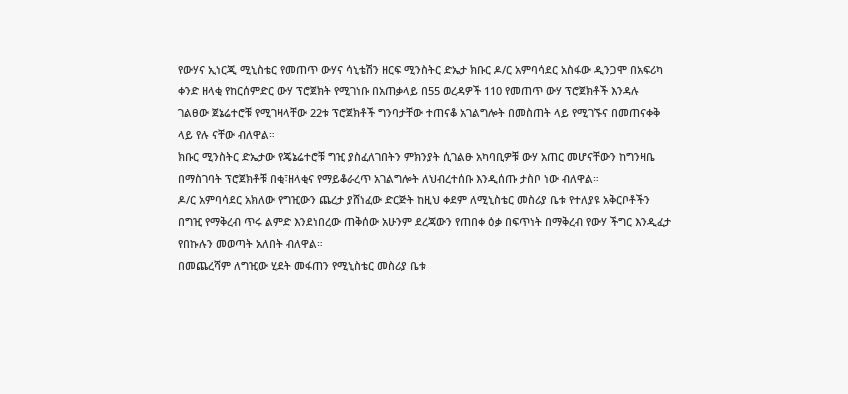የውሃና ኢነርጂ ሚኒስቴር የመጠጥ ውሃና ሳኒቴሽን ዘርፍ ሚንስትር ድኤታ ክቡር ዶ/ር አምባሳደር አስፋው ዲንጋሞ በአፍሪካ ቀንድ ዘላቂ የከርሰምድር ውሃ ፕሮጀክት የሚገነቡ በአጠቃላይ በ55 ወረዳዎች 110 የመጠጥ ውሃ ፕሮጀክቶች እንዳሉ ገልፀው ጀኔሬተሮቹ የሚገዛላቸው 22ቱ ፕሮጀክቶች ግንባታቸው ተጠናቆ አገልግሎት በመስጠት ላይ የሚገኙና በመጠናቀቅ ላይ የሉ ናቸው ብለዋል።
ክቡር ሚንስትር ድኤታው የጄኔሬተሮቹ ግዢ ያስፈለገበትን ምክንያት ሲገልፁ አካባቢዎቹ ውሃ አጠር መሆናቸውን ከግንዛቤ በማስገባት ፕሮጀክቶቹ በቂ፣ዘላቂና የማይቆራረጥ አገልግሎት ለህብረተሰቡ እንዲሰጡ ታስቦ ነው ብለዋል።
ዶ/ር አምባሳደር አክለው የግዢውን ጨረታ ያሸነፈው ድርጅት ከዚህ ቀደም ለሚኒስቴር መስሪያ ቤቱ የተለያዩ አቅርቦቶችን በግዢ የማቅረብ ጥሩ ልምድ እንደነበረው ጠቅሰው አሁንም ደረጃውን የጠበቀ ዕቃ በፍጥነት በማቅረብ የውሃ ችግር እንዲፈታ የበኩሉን መወጣት አለበት ብለዋል።
በመጨረሻም ለግዢው ሂደት መፋጠን የሚኒስቴር መስሪያ ቤቱ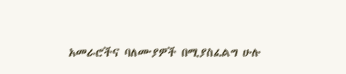አመራሮችና ባለሙያዎች በሚያስፈልግ ሁሉ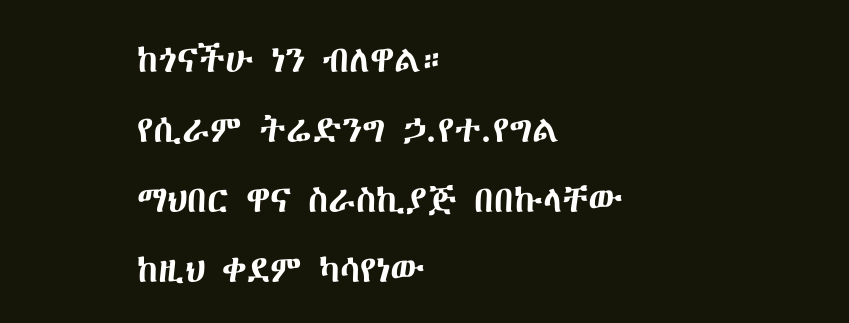ከጎናችሁ ነን ብለዋል።
የሲራም ትሬድንግ ኃ.የተ.የግል ማህበር ዋና ስራስኪያጅ በበኩላቸው ከዚህ ቀደም ካሳየነው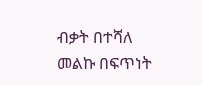ብቃት በተሻለ መልኩ በፍጥነት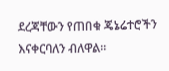ደረጃቸውን የጠበቁ ጄኔሬተሮችን እናቀርባለን ብለዋል።